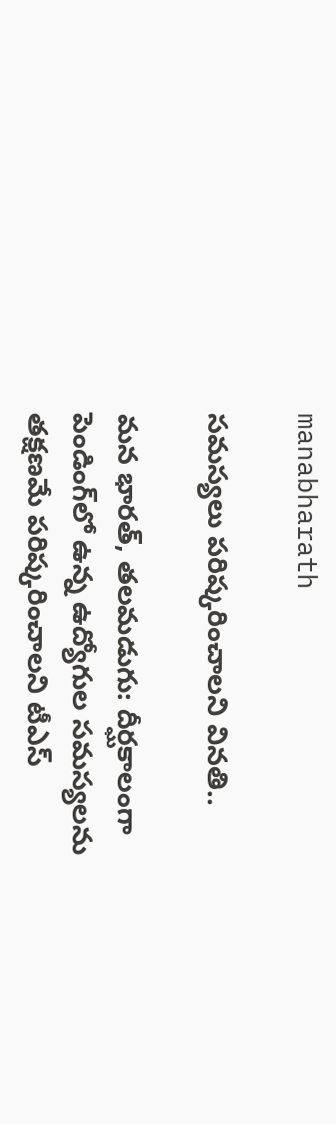manabharath

సమస్యలు పరిష్కరించాలని వినతి..

మన భారత్, తలమడుగు: దీర్ఘకాలంగా పెండింగ్‌లో ఉన్న ఉద్యోగుల సమస్యలను తక్షణమే పరిష్కరించాలని టీఎస్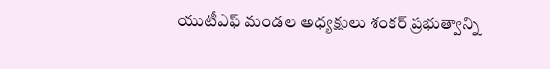యుటీఎఫ్ మండల అధ్యక్షులు శంకర్ ప్రభుత్వాన్ని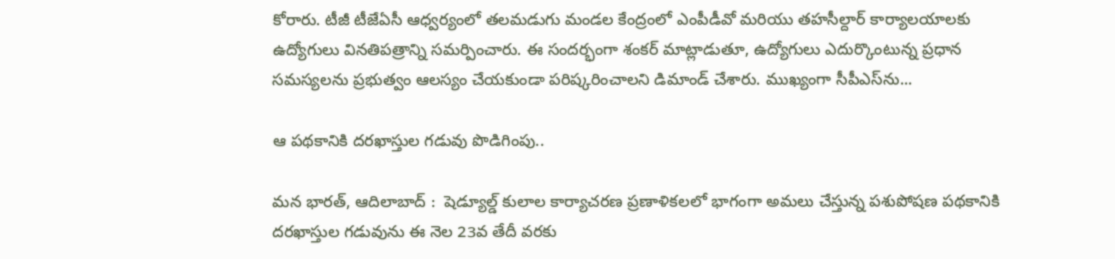కోరారు. టీజీ టీజేఏసీ ఆధ్వర్యంలో తలమడుగు మండల కేంద్రంలో ఎంపీడీవో మరియు తహసీల్దార్ కార్యాలయాలకు ఉద్యోగులు వినతిపత్రాన్ని సమర్పించారు. ఈ సందర్భంగా శంకర్ మాట్లాడుతూ, ఉద్యోగులు ఎదుర్కొంటున్న ప్రధాన సమస్యలను ప్రభుత్వం ఆలస్యం చేయకుండా పరిష్కరించాలని డిమాండ్ చేశారు. ముఖ్యంగా సీపీఎస్‌ను...

ఆ పథకానికి దరఖాస్తుల గడువు పొడిగింపు..

మన భారత్, ఆదిలాబాద్ :  షెడ్యూల్డ్ కులాల కార్యాచరణ ప్రణాళికలలో భాగంగా అమలు చేస్తున్న పశుపోషణ పథకానికి దరఖాస్తుల గడువును ఈ నెల 23వ తేదీ వరకు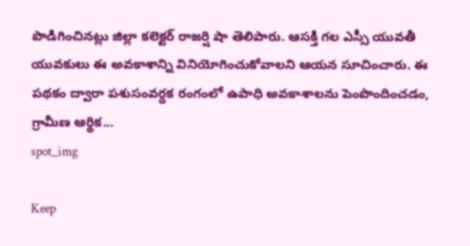పొడిగించినట్లు జిల్లా కలెక్టర్ రాజర్షి షా తెలిపారు. ఆసక్తి గల ఎస్సీ యువతీ యువకులు ఈ అవకాశాన్ని వినియోగించుకోవాలని ఆయన సూచించారు. ఈ పథకం ద్వారా పశుసంవర్ధక రంగంలో ఉపాధి అవకాశాలను పెంపొందించడం, గ్రామీణ ఆర్థిక...
spot_img

Keep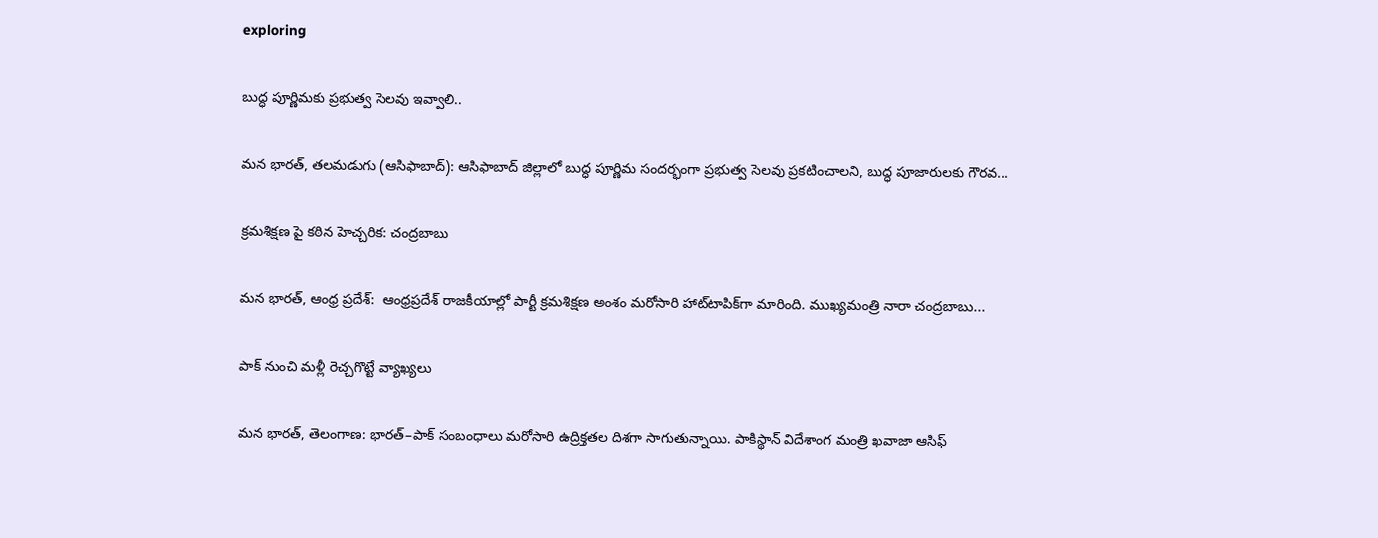exploring

బుద్ధ పూర్ణిమకు ప్రభుత్వ సెలవు ఇవ్వాలి..

మన భారత్, తలమడుగు (ఆసిఫాబాద్): ఆసిఫాబాద్ జిల్లాలో బుద్ధ పూర్ణిమ సందర్భంగా ప్రభుత్వ సెలవు ప్రకటించాలని, బుద్ధ పూజారులకు గౌరవ...

క్రమశిక్షణ పై కఠిన హెచ్చరిక: చంద్రబాబు

మన భారత్, ఆంధ్ర ప్రదేశ్:  ఆంధ్రప్రదేశ్ రాజకీయాల్లో పార్టీ క్రమశిక్షణ అంశం మరోసారి హాట్‌టాపిక్‌గా మారింది. ముఖ్యమంత్రి నారా చంద్రబాబు...

పాక్ నుంచి మళ్లీ రెచ్చగొట్టే వ్యాఖ్యలు

మన భారత్, తెలంగాణ: భారత్–పాక్ సంబంధాలు మరోసారి ఉద్రిక్తతల దిశగా సాగుతున్నాయి. పాకిస్థాన్ విదేశాంగ మంత్రి ఖవాజా ఆసిఫ్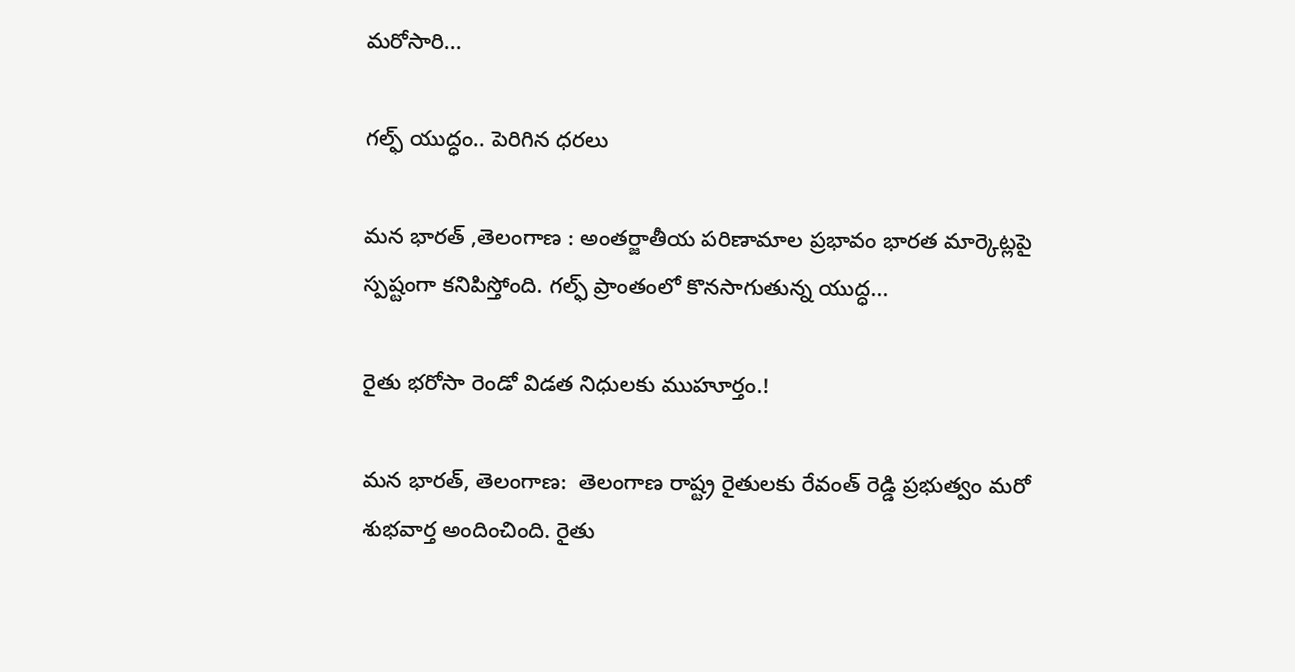మరోసారి...

గల్ఫ్ యుద్ధం.. పెరిగిన ధరలు

మన భారత్ ,తెలంగాణ : అంతర్జాతీయ పరిణామాల ప్రభావం భారత మార్కెట్లపై స్పష్టంగా కనిపిస్తోంది. గల్ఫ్ ప్రాంతంలో కొనసాగుతున్న యుద్ధ...

రైతు భరోసా రెండో విడత నిధులకు ముహూర్తం.!

మన భారత్, తెలంగాణ:  తెలంగాణ రాష్ట్ర రైతులకు రేవంత్ రెడ్డి ప్రభుత్వం మరో శుభవార్త అందించింది. రైతు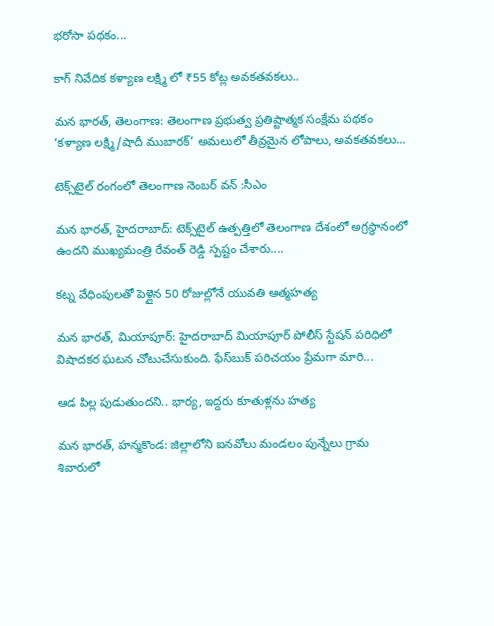భరోసా పథకం...

కాగ్ నివేదిక కళ్యాణ లక్ష్మి లో ₹55 కోట్ల అవకతవకలు..

మన భారత్, తెలంగాణ: తెలంగాణ ప్రభుత్వ ప్రతిష్టాత్మక సంక్షేమ పథకం ‘కళ్యాణ లక్ష్మి/షాదీ ముబారక్’ అమలులో తీవ్రమైన లోపాలు, అవకతవకలు...

టెక్స్‌టైల్ రంగంలో తెలంగాణ నెంబర్ వన్ :సీఎం

మన భారత్, హైదరాబాద్: టెక్స్‌టైల్ ఉత్పత్తిలో తెలంగాణ దేశంలో అగ్రస్థానంలో ఉందని ముఖ్యమంత్రి రేవంత్ రెడ్డి స్పష్టం చేశారు....

కట్న వేధింపులతో పెళ్లైన 50 రోజుల్లోనే యువతి ఆత్మహత్య

మన భారత్, మియాపూర్: హైదరాబాద్ మియాపూర్ పోలీస్ స్టేషన్ పరిధిలో విషాదకర ఘటన చోటుచేసుకుంది. ఫేస్‌బుక్ పరిచయం ప్రేమగా మారి...

ఆడ పిల్ల పుడుతుందని.. భార్య, ఇద్దరు కూతుళ్లను హత్య

మన భారత్, హన్మకొండ: జిల్లాలోని ఐనవోలు మండలం పున్నేలు గ్రామ శివారులో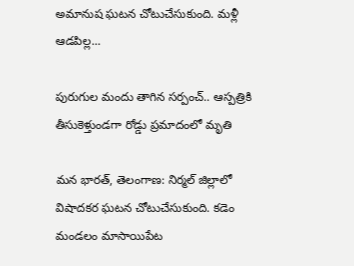అమానుష ఘటన చోటుచేసుకుంది. మళ్లీ ఆడపిల్ల...

పురుగుల మందు తాగిన సర్పంచ్.. ఆస్పత్రికి తీసుకెళ్తుండగా రోడ్డు ప్రమాదంలో మృతి

మన భారత్, తెలంగాణ: నిర్మల్ జిల్లాలో విషాదకర ఘటన చోటుచేసుకుంది. కడెం మండలం మాసాయిపేట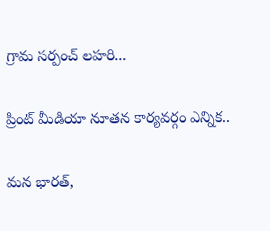గ్రామ సర్పంచ్ లహరి...

ప్రింట్ మీడియా నూతన కార్యవర్గం ఎన్నిక..

మన భారత్,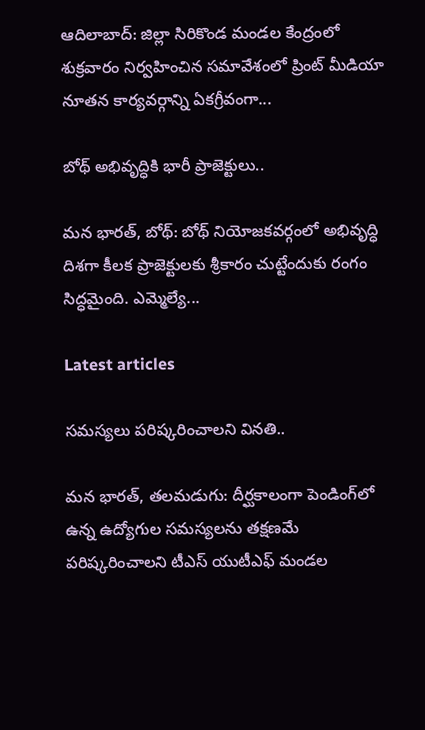ఆదిలాబాద్: జిల్లా సిరికొండ మండల కేంద్రంలో శుక్రవారం నిర్వహించిన సమావేశంలో ప్రింట్ మీడియా నూతన కార్యవర్గాన్ని ఏకగ్రీవంగా...

బోథ్ అభివృద్ధికి భారీ ప్రాజెక్టులు..

మన భారత్, బోథ్: బోథ్ నియోజకవర్గంలో అభివృద్ధి దిశగా కీలక ప్రాజెక్టులకు శ్రీకారం చుట్టేందుకు రంగం సిద్ధమైంది. ఎమ్మెల్యే...

Latest articles

సమస్యలు పరిష్కరించాలని వినతి..

మన భారత్, తలమడుగు: దీర్ఘకాలంగా పెండింగ్‌లో ఉన్న ఉద్యోగుల సమస్యలను తక్షణమే పరిష్కరించాలని టీఎస్ యుటీఎఫ్ మండల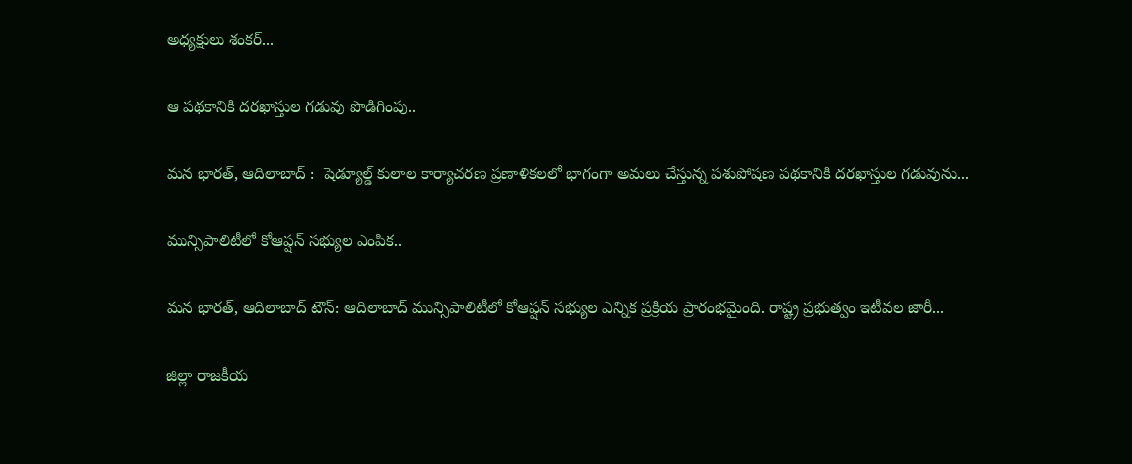అధ్యక్షులు శంకర్...

ఆ పథకానికి దరఖాస్తుల గడువు పొడిగింపు..

మన భారత్, ఆదిలాబాద్ :  షెడ్యూల్డ్ కులాల కార్యాచరణ ప్రణాళికలలో భాగంగా అమలు చేస్తున్న పశుపోషణ పథకానికి దరఖాస్తుల గడువును...

మున్సిపాలిటీలో కోఆప్షన్ సభ్యుల ఎంపిక..

మన భారత్, ఆదిలాబాద్ టౌన్: ఆదిలాబాద్ మున్సిపాలిటీలో కోఆప్షన్ సభ్యుల ఎన్నిక ప్రక్రియ ప్రారంభమైంది. రాష్ట్ర ప్రభుత్వం ఇటీవల జారీ...

జిల్లా రాజకీయ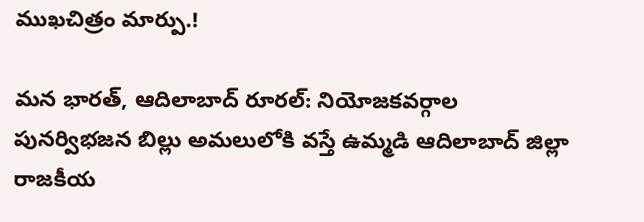ముఖచిత్రం మార్పు.!

మన భారత్, ఆదిలాబాద్ రూరల్: నియోజకవర్గాల పునర్విభజన బిల్లు అమలులోకి వస్తే ఉమ్మడి ఆదిలాబాద్ జిల్లా రాజకీయ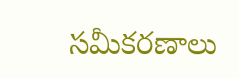సమీకరణాలు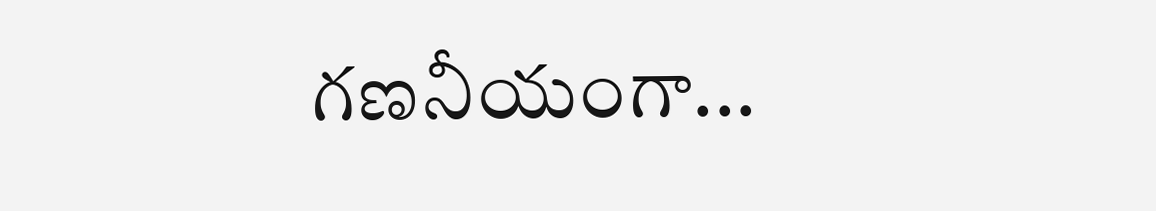గణనీయంగా...